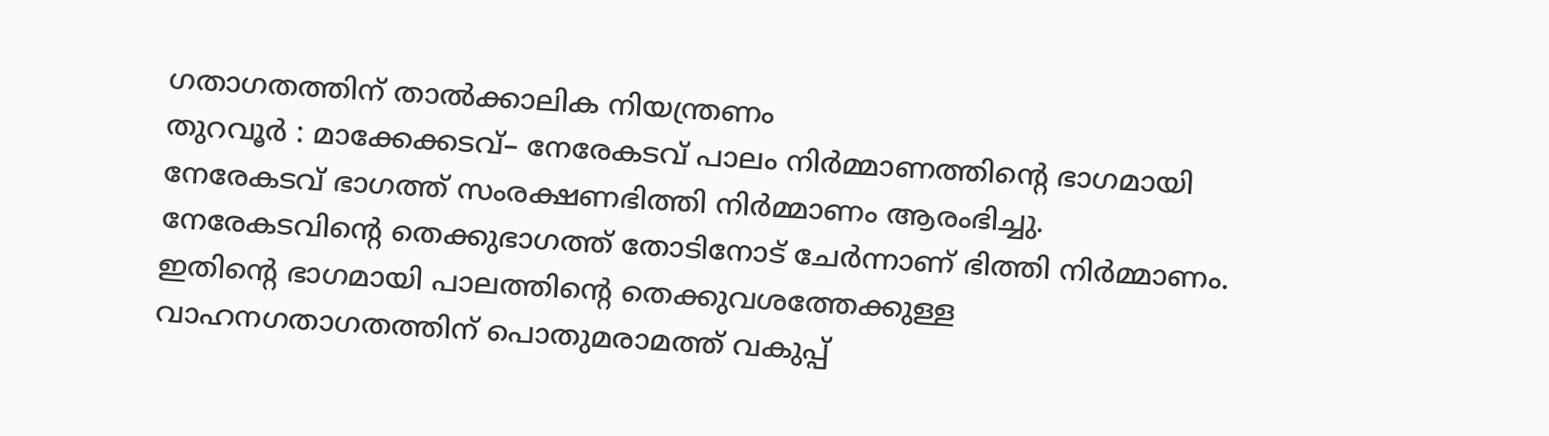ഗതാഗതത്തിന് താൽക്കാലിക നിയന്ത്രണം
തുറവൂർ : മാക്കേക്കടവ്– നേരേകടവ് പാലം നിർമ്മാണത്തിന്റെ ഭാഗമായി നേരേകടവ് ഭാഗത്ത് സംരക്ഷണഭിത്തി നിർമ്മാണം ആരംഭിച്ചു. നേരേകടവിന്റെ തെക്കുഭാഗത്ത് തോടിനോട് ചേർന്നാണ് ഭിത്തി നിർമ്മാണം. ഇതിന്റെ ഭാഗമായി പാലത്തിന്റെ തെക്കുവശത്തേക്കുള്ള വാഹനഗതാഗതത്തിന് പൊതുമരാമത്ത് വകുപ്പ്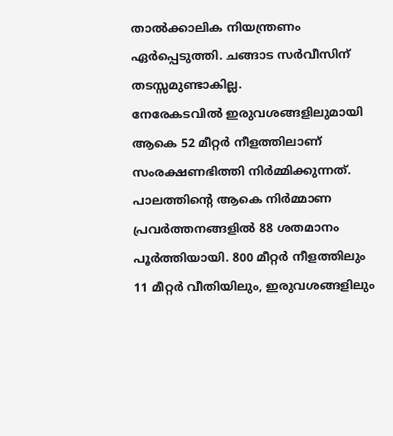താൽക്കാലിക നിയന്ത്രണം ഏർപ്പെടുത്തി. ചങ്ങാട സർവീസിന് തടസ്സമുണ്ടാകില്ല.
നേരേകടവിൽ ഇരുവശങ്ങളിലുമായി ആകെ 52 മീറ്റർ നീളത്തിലാണ് സംരക്ഷണഭിത്തി നിർമ്മിക്കുന്നത്. പാലത്തിന്റെ ആകെ നിർമ്മാണ പ്രവർത്തനങ്ങളിൽ 88 ശതമാനം പൂർത്തിയായി. 800 മീറ്റർ നീളത്തിലും 11 മീറ്റർ വീതിയിലും, ഇരുവശങ്ങളിലും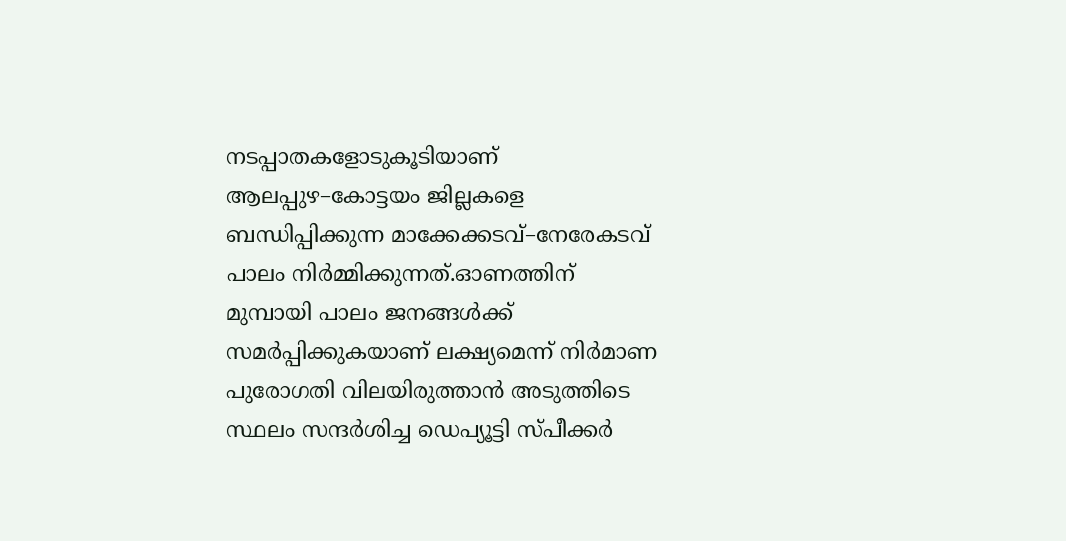നടപ്പാതകളോടുകൂടിയാണ് ആലപ്പുഴ–കോട്ടയം ജില്ലകളെ ബന്ധിപ്പിക്കുന്ന മാക്കേക്കടവ്–നേരേകടവ് പാലം നിർമ്മിക്കുന്നത്.ഓണത്തിന് മുമ്പായി പാലം ജനങ്ങൾക്ക് സമർപ്പിക്കുകയാണ് ലക്ഷ്യമെന്ന് നിർമാണ പുരോഗതി വിലയിരുത്താൻ അടുത്തിടെ സ്ഥലം സന്ദർശിച്ച ഡെപ്യൂട്ടി സ്പീക്കർ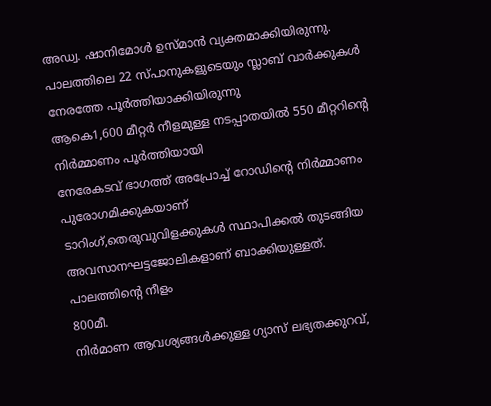അഡ്വ. ഷാനിമോൾ ഉസ്മാൻ വ്യക്തമാക്കിയിരുന്നു.
പാലത്തിലെ 22 സ്പാനുകളുടെയും സ്ലാബ് വാർക്കുകൾ നേരത്തേ പൂർത്തിയാക്കിയിരുന്നു
ആകെ1,600 മീറ്റർ നീളമുള്ള നടപ്പാതയിൽ 550 മീറ്ററിന്റെ നിർമ്മാണം പൂർത്തിയായി
നേരേകടവ് ഭാഗത്ത് അപ്രോച്ച് റോഡിന്റെ നിർമ്മാണം പുരോഗമിക്കുകയാണ്
ടാറിംഗ്,തെരുവുവിളക്കുകൾ സ്ഥാപിക്കൽ തുടങ്ങിയ അവസാനഘട്ടജോലികളാണ് ബാക്കിയുള്ളത്.
പാലത്തിന്റെ നീളം
800മീ.
നിർമാണ ആവശ്യങ്ങൾക്കുള്ള ഗ്യാസ് ലഭ്യതക്കുറവ്,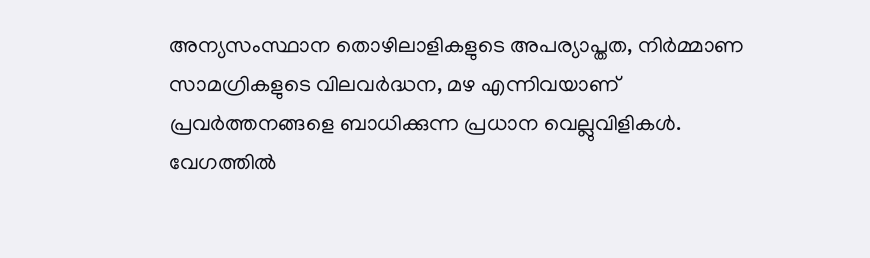അന്യസംസ്ഥാന തൊഴിലാളികളുടെ അപര്യാപ്തത, നിർമ്മാണ സാമഗ്രികളുടെ വിലവർദ്ധന, മഴ എന്നിവയാണ് പ്രവർത്തനങ്ങളെ ബാധിക്കുന്ന പ്രധാന വെല്ലുവിളികൾ. വേഗത്തിൽ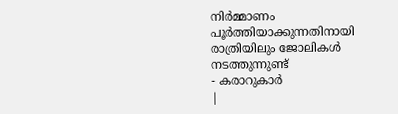നിർമ്മാണം പൂർത്തിയാക്കുന്നതിനായി രാത്രിയിലും ജോലികൾ നടത്തുന്നുണ്ട്
- കരാറുകാർ
|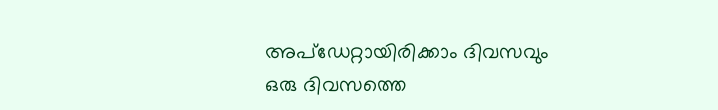അപ്ഡേറ്റായിരിക്കാം ദിവസവും
ഒരു ദിവസത്തെ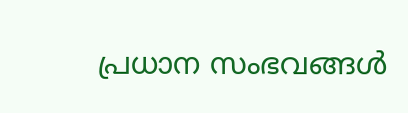പ്രധാന സംഭവങ്ങൾ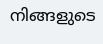നിങ്ങളുടെ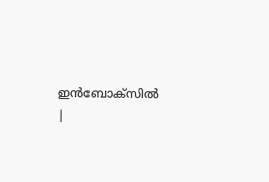ഇൻബോക്സിൽ |